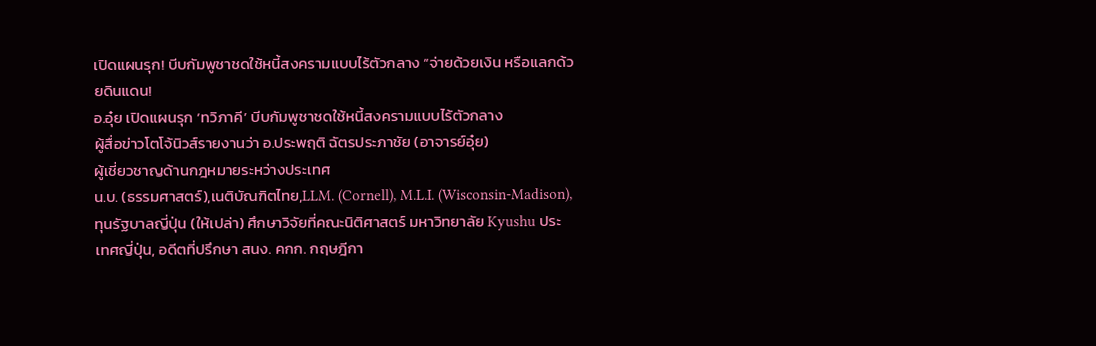เปิดแผนรุก! บีบกัมพูชาชดใช้หนี้สงครามแบบไร้ตัวกลาง “จ่ายด้วยเงิน หรือแลกด้วยดินแดน!
อ.อุ๋ย เปิดแผนรุก ‘ทวิภาคี’ บีบกัมพูชาชดใช้หนี้สงครามแบบไร้ตัวกลาง
ผู้สื่อข่าวโตโจ้นิวส์รายงานว่า อ.ประพฤติ ฉัตรประภาชัย (อาจารย์อุ๋ย)
ผู้เชี่ยวชาญด้านกฎหมายระหว่างประเทศ
น.บ. (ธรรมศาสตร์),เนติบัณฑิตไทย,LLM. (Cornell), M.L.I. (Wisconsin-Madison), ทุนรัฐบาลญี่ปุ่น (ให้เปล่า) ศึกษาวิจัยที่คณะนิติศาสตร์ มหาวิทยาลัย Kyushu ประเทศญี่ปุ่น, อดีตที่ปรึกษา สนง. คกก. กฤษฎีกา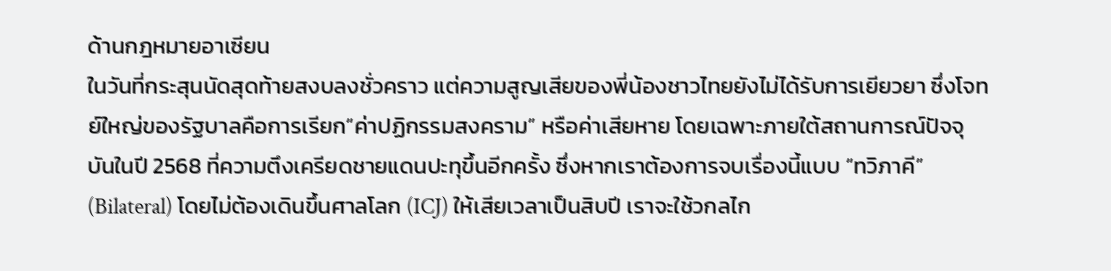ด้านกฎหมายอาเซียน
ในวันที่กระสุนนัดสุดท้ายสงบลงชั่วคราว แต่ความสูญเสียของพี่น้องชาวไทยยังไม่ได้รับการเยียวยา ซึ่งโจทย์ใหญ่ของรัฐบาลคือการเรียก“ค่าปฏิกรรมสงคราม” หรือค่าเสียหาย โดยเฉพาะภายใต้สถานการณ์ปัจจุบันในปี 2568 ที่ความตึงเครียดชายแดนปะทุขึ้นอีกครั้ง ซึ่งหากเราต้องการจบเรื่องนี้แบบ “ทวิภาคี” (Bilateral) โดยไม่ต้องเดินขึ้นศาลโลก (ICJ) ให้เสียเวลาเป็นสิบปี เราจะใช้วกลไก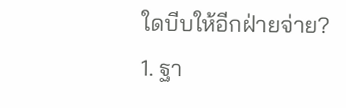ใดบีบให้อีกฝ่ายจ่าย?
1. ฐา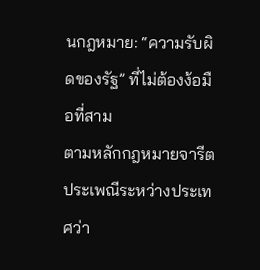นกฎหมาย: “ความรับผิดของรัฐ” ที่ไม่ต้องง้อมือที่สาม
ตามหลักกฎหมายจารีตประเพณีระหว่างประเทศว่า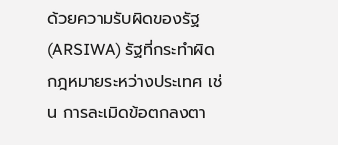ด้วยความรับผิดของรัฐ (ARSIWA) รัฐที่กระทำผิดกฎหมายระหว่างประเทศ เช่น การละเมิดข้อตกลงตา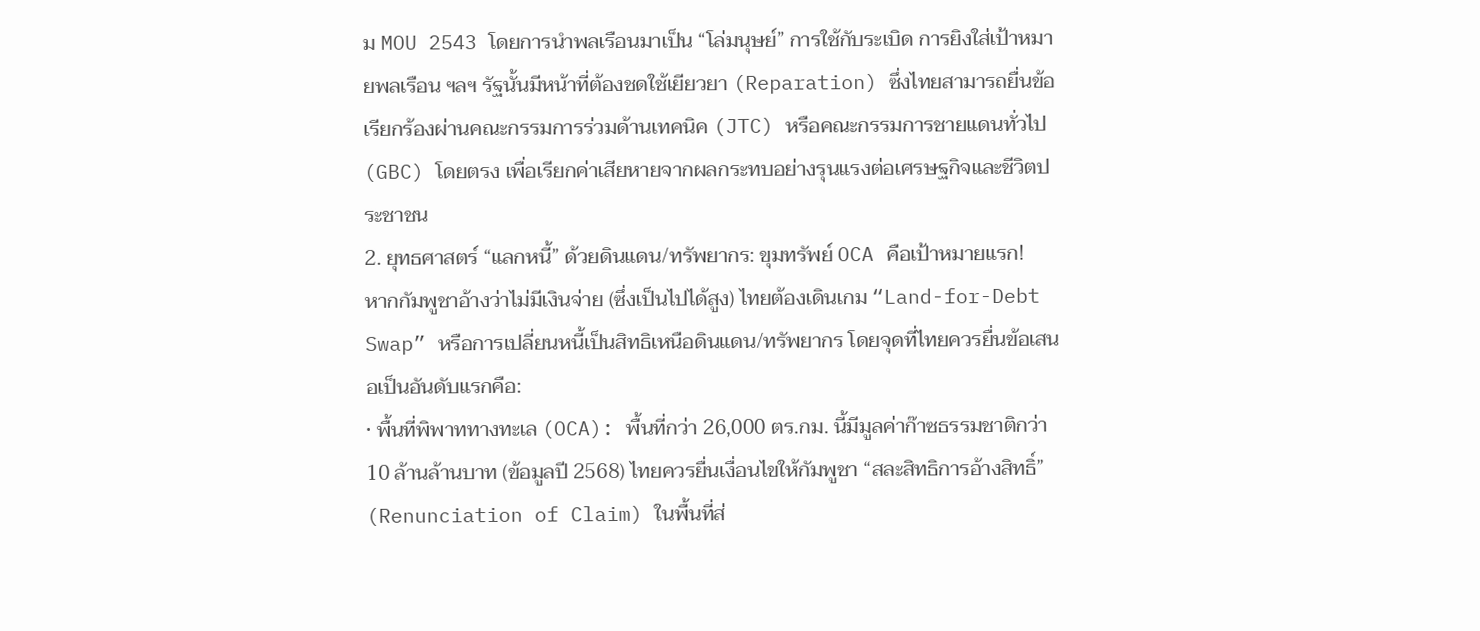ม MOU 2543 โดยการนำพลเรือนมาเป็น “โล่มนุษย์” การใช้กับระเบิด การยิงใส่เป้าหมายพลเรือน ฯลฯ รัฐนั้นมีหน้าที่ต้องชดใช้เยียวยา (Reparation) ซึ่งไทยสามารถยื่นข้อเรียกร้องผ่านคณะกรรมการร่วมด้านเทคนิค (JTC) หรือคณะกรรมการชายแดนทั่วไป (GBC) โดยตรง เพื่อเรียกค่าเสียหายจากผลกระทบอย่างรุนแรงต่อเศรษฐกิจและชีวิตประชาชน
2. ยุทธศาสตร์ “แลกหนี้” ด้วยดินแดน/ทรัพยากร: ขุมทรัพย์ OCA คือเป้าหมายแรก!
หากกัมพูชาอ้างว่าไม่มีเงินจ่าย (ซึ่งเป็นไปได้สูง) ไทยต้องเดินเกม “Land-for-Debt Swap” หรือการเปลี่ยนหนี้เป็นสิทธิเหนือดินแดน/ทรัพยากร โดยจุดที่ไทยควรยื่นข้อเสนอเป็นอันดับแรกคือ:
• พื้นที่พิพาททางทะเล (OCA): พื้นที่กว่า 26,000 ตร.กม. นี้มีมูลค่าก๊าซธรรมชาติกว่า 10 ล้านล้านบาท (ข้อมูลปี 2568) ไทยควรยื่นเงื่อนไขให้กัมพูชา “สละสิทธิการอ้างสิทธิ์” (Renunciation of Claim) ในพื้นที่ส่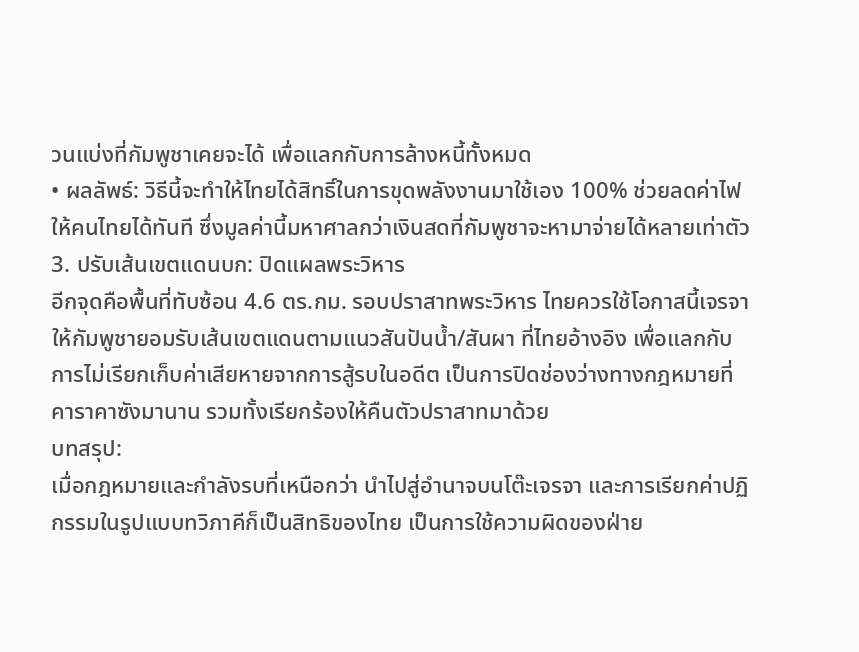วนแบ่งที่กัมพูชาเคยจะได้ เพื่อแลกกับการล้างหนี้ทั้งหมด
• ผลลัพธ์: วิธีนี้จะทำให้ไทยได้สิทธิ์ในการขุดพลังงานมาใช้เอง 100% ช่วยลดค่าไฟให้คนไทยได้ทันที ซึ่งมูลค่านี้มหาศาลกว่าเงินสดที่กัมพูชาจะหามาจ่ายได้หลายเท่าตัว
3. ปรับเส้นเขตแดนบก: ปิดแผลพระวิหาร
อีกจุดคือพื้นที่ทับซ้อน 4.6 ตร.กม. รอบปราสาทพระวิหาร ไทยควรใช้โอกาสนี้เจรจาให้กัมพูชายอมรับเส้นเขตแดนตามแนวสันปันน้ำ/สันผา ที่ไทยอ้างอิง เพื่อแลกกับการไม่เรียกเก็บค่าเสียหายจากการสู้รบในอดีต เป็นการปิดช่องว่างทางกฎหมายที่คาราคาซังมานาน รวมทั้งเรียกร้องให้คืนตัวปราสาทมาด้วย
บทสรุป:
เมื่อกฎหมายและกําลังรบที่เหนือกว่า นําไปสู่อำนาจบนโต๊ะเจรจา และการเรียกค่าปฏิกรรมในรูปแบบทวิภาคีก็เป็นสิทธิของไทย เป็นการใช้ความผิดของฝ่าย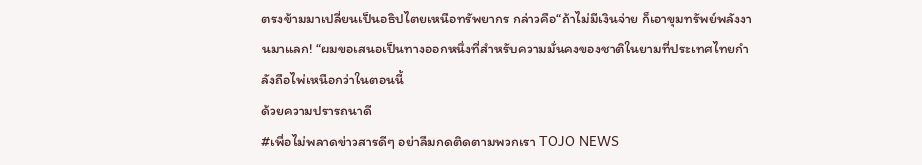ตรงข้ามมาเปลี่ยนเป็นอธิปไตยเหนือทรัพยากร กล่าวคือ“ถ้าไม่มีเงินจ่าย ก็เอาขุมทรัพย์พลังงานมาแลก! “ผมขอเสนอเป็นทางออกหนึ่งที่สำหรับความมั่นคงของชาติในยามที่ประเทศไทยกําลังถือไพ่เหนือกว่าในตอนนี้
ด้วยความปรารถนาดี
#เพื่อไม่พลาดข่าวสารดีๆ อย่าลืมกดติดตามพวกเรา TOJO NEWS